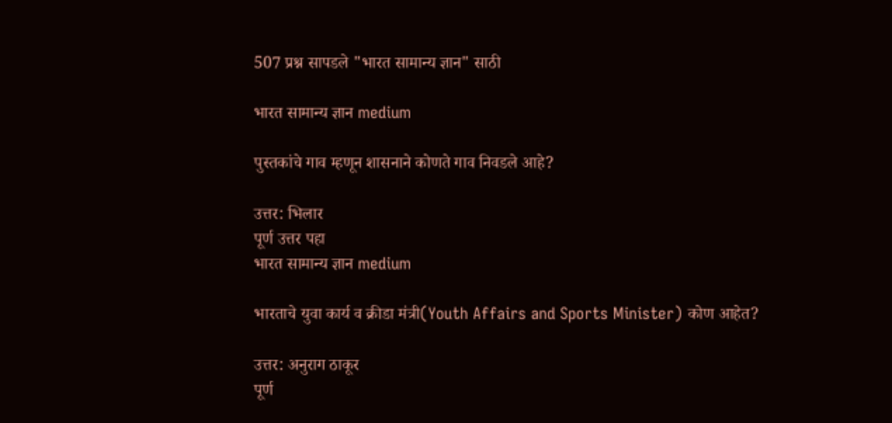507 प्रश्न सापडले "भारत सामान्य ज्ञान" साठी

भारत सामान्य ज्ञान medium

पुस्तकांचे गाव म्हणून शासनाने कोणते गाव निवडले आहे?

उत्तर: भिलार
पूर्ण उत्तर पहा
भारत सामान्य ज्ञान medium

भारताचे युवा कार्य व क्रीडा मंत्री(Youth Affairs and Sports Minister) कोण आहेत?

उत्तर: अनुराग ठाकूर
पूर्ण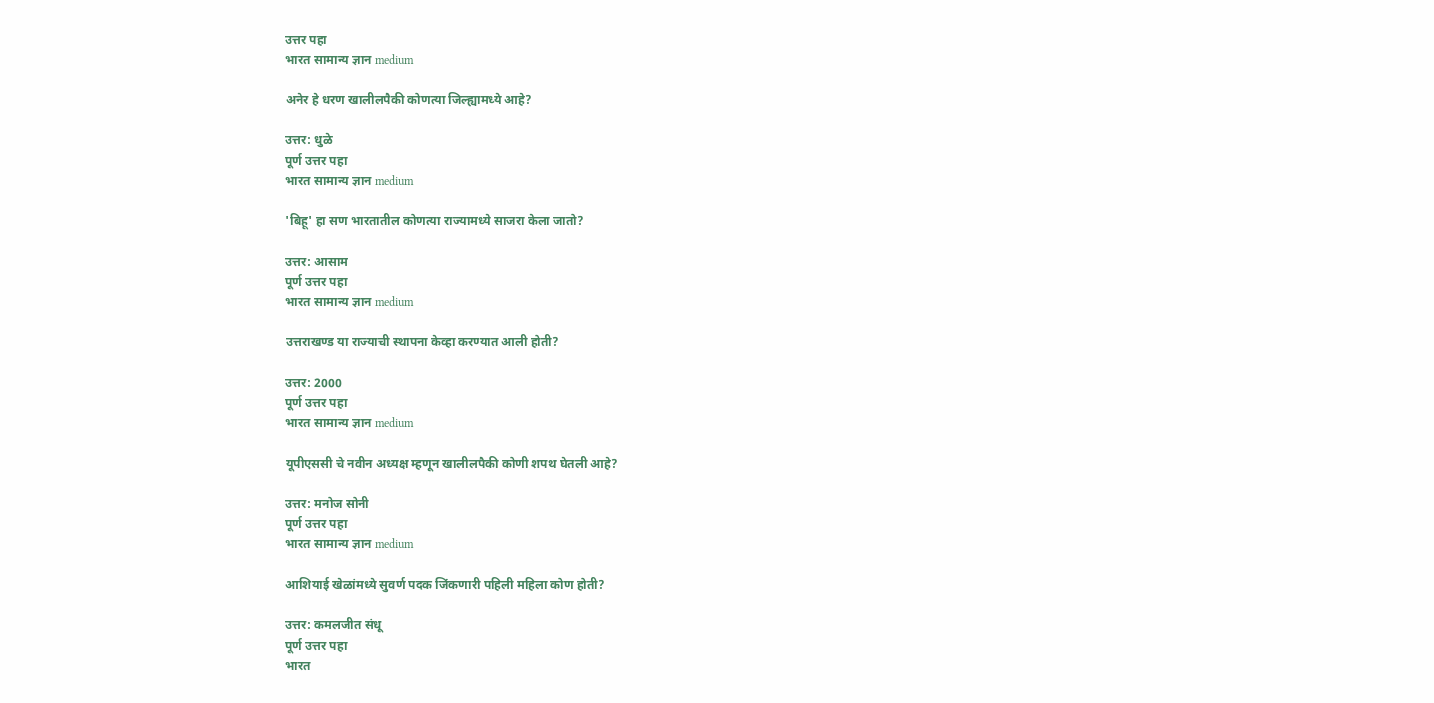उत्तर पहा
भारत सामान्य ज्ञान medium

अनेर हे धरण खालीलपैकी कोणत्या जिल्ह्यामध्ये आहे?

उत्तर: धुळे
पूर्ण उत्तर पहा
भारत सामान्य ज्ञान medium

'बिहू' हा सण भारतातील कोणत्या राज्यामध्ये साजरा केला जातो?

उत्तर: आसाम
पूर्ण उत्तर पहा
भारत सामान्य ज्ञान medium

उत्तराखण्ड या राज्याची स्थापना केव्हा करण्यात आली होती?

उत्तर: 2000
पूर्ण उत्तर पहा
भारत सामान्य ज्ञान medium

यूपीएससी चे नवीन अध्यक्ष म्हणून खालीलपैकी कोणी शपथ घेतली आहे?

उत्तर: मनोज सोनी
पूर्ण उत्तर पहा
भारत सामान्य ज्ञान medium

आशियाई खेळांमध्ये सुवर्ण पदक जिंकणारी पहिली महिला कोण होती?

उत्तर: कमलजीत संधू
पूर्ण उत्तर पहा
भारत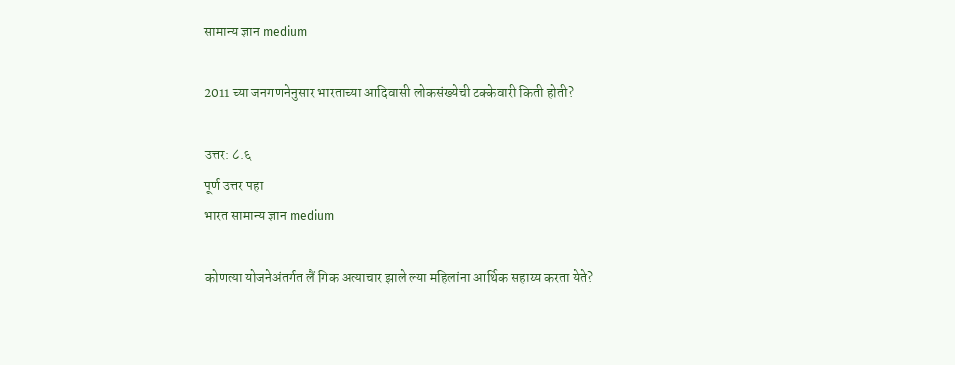सामान्य ज्ञान medium

2011 च्या जनगणनेनुसार भारताच्या आदिवासी लोकसंख्येची टक्केवारी किती होती?

उत्तर: ८.६
पूर्ण उत्तर पहा
भारत सामान्य ज्ञान medium

कोणत्या योजनेअंतर्गत लैं गिक अत्याचार झाले ल्या महिलांना आर्थिक सहाय्य करता येते?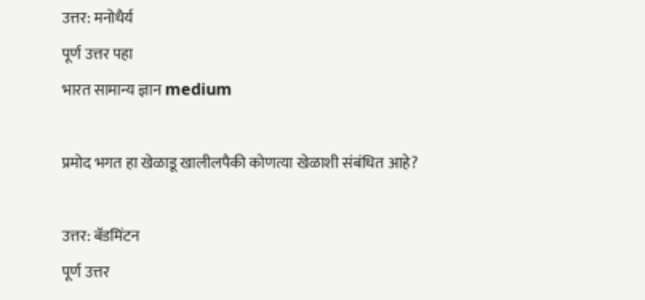उत्तर: मनोधैर्य
पूर्ण उत्तर पहा
भारत सामान्य ज्ञान medium

प्रमोद भगत हा खेळाडू खालीलपैकी कोणत्या खेळाशी संबंधित आहे?

उत्तर: बॅडमिंटन
पूर्ण उत्तर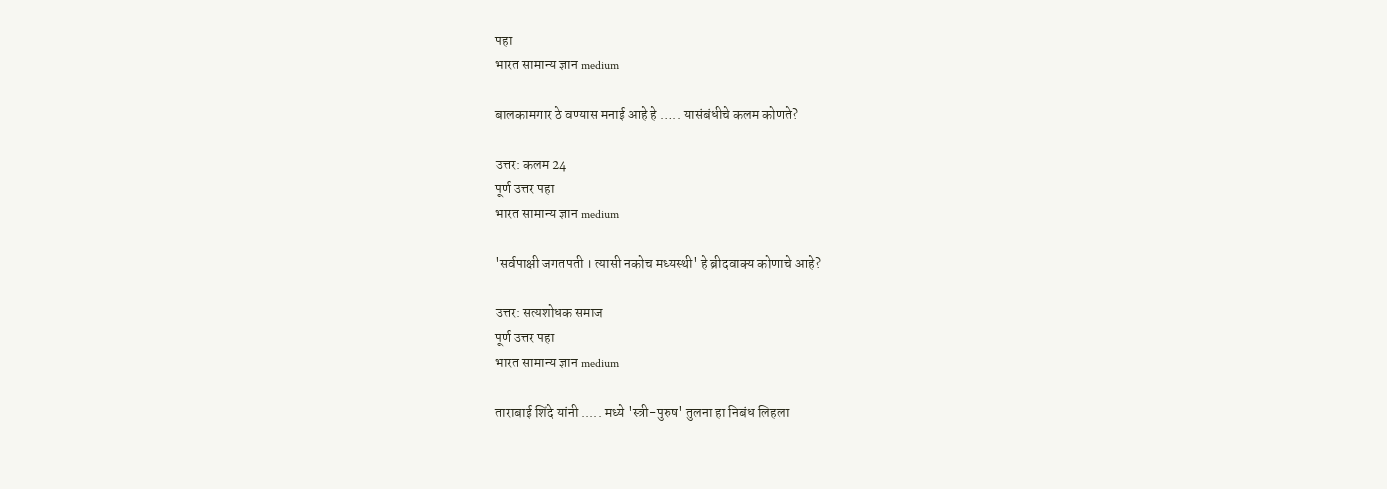पहा
भारत सामान्य ज्ञान medium

बालकामगार ठे वण्यास मनाई आहे हे ….. यासंबंधीचे कलम कोणते?

उत्तर: कलम 24
पूर्ण उत्तर पहा
भारत सामान्य ज्ञान medium

'सर्वपाक्षी जगतपती । त्यासी नकोच मध्यस्थी' हे ब्रीदवाक्य कोणाचे आहे?

उत्तर: सत्यशोधक समाज
पूर्ण उत्तर पहा
भारत सामान्य ज्ञान medium

ताराबाई शिंदे यांनी ..... मध्ये 'स्त्री-पुरुष' तुलना हा निबंध लिहला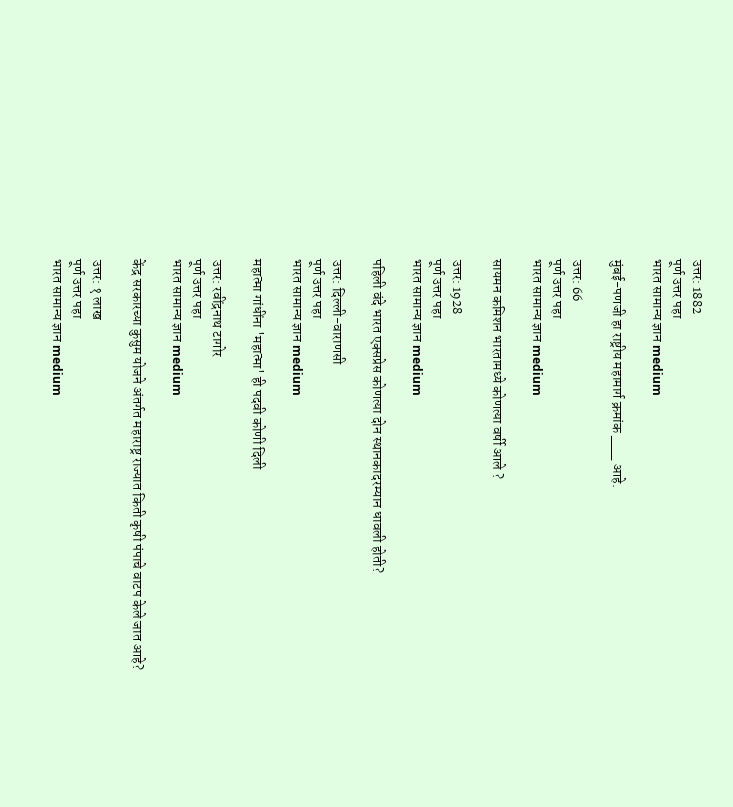उत्तर: 1882
पूर्ण उत्तर पहा
भारत सामान्य ज्ञान medium

मुंबई-पणजी हा राष्ट्रीय महामार्ग क्रमांक ___ आहे.

उत्तर: 66
पूर्ण उत्तर पहा
भारत सामान्य ज्ञान medium

सायमन कमिशन भारतामध्ये कोणत्या वर्षी आले ?

उत्तर: 1928
पूर्ण उत्तर पहा
भारत सामान्य ज्ञान medium

पहिली वंदे भारत एक्सप्रेस कोणत्या दोन स्थानकादरम्यान धावली होती?

उत्तर: दिल्ली-वाराणसी
पूर्ण उत्तर पहा
भारत सामान्य ज्ञान medium

महात्मा गांधींना 'महात्मा' ही पदवी कोणी दिली

उत्तर: रवींद्रनाथ टागोर
पूर्ण उत्तर पहा
भारत सामान्य ज्ञान medium

केंद्र सरकारच्या कुसुम योजने अंतर्गत महाराष्ट्र राज्यात किती कृषी पंपाचे वाटप केले जात आहे?

उत्तर: १ लाख
पूर्ण उत्तर पहा
भारत सामान्य ज्ञान medium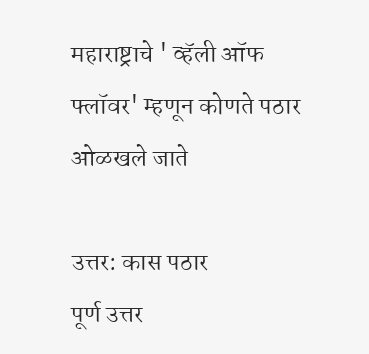महाराष्ट्राचे ' व्हॅली ऑफ फ्लॉवर' म्हणून कोणते पठार ओळखले जाते

उत्तर: कास पठार
पूर्ण उत्तर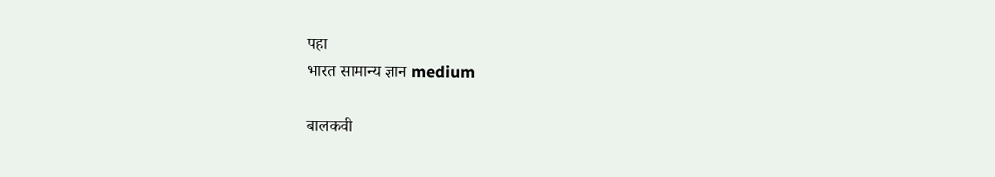पहा
भारत सामान्य ज्ञान medium

बालकवी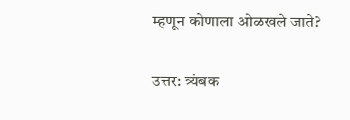म्हणून कोणाला ओळखले जाते?

उत्तर: त्र्यंबक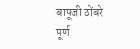बापूजी ठोंबरे
पूर्ण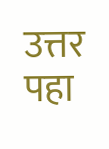उत्तर पहा